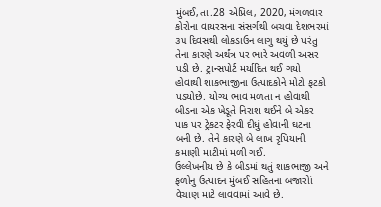મુંબઈ,તા.28 એપ્રિલ, 2020, મંગળવાર
કોરોના વાયરસના સંસર્ગથી બચવા દેશભરમાં ૩૫ દિવસથી લોકડાઉન લાગુ થયું છે પરંતુ તેના કારણે અર્થંત્ર પર ભારે અવળી અસર પડી છે. ટ્રાન્સપોર્ટ મર્યાદિત થઈ ગયો હોવાથી શાકભાજીના ઉત્પાદકોને મોટો ફટકો પડયોછે. યોગ્ય ભાવ મળતા ન હોવાથી બીડના એક ખેડૂતે નિરાશ થઈને બે એકર પાક પર ટ્રેકટર ફેરવી દીધું હોવાની ઘટના બની છે. તેને કારણે બે લાખ રૃપિયાની કમાણી માટીમાં મળી ગઈ.
ઉલ્લેખનીય છે કે બીડમાં થતું શાકભાજી અને ફળોનુ ઉત્પાદન મુંબઈ સહિતના બજારોાં વેચાણ માટે લાવવામાં આવે છે.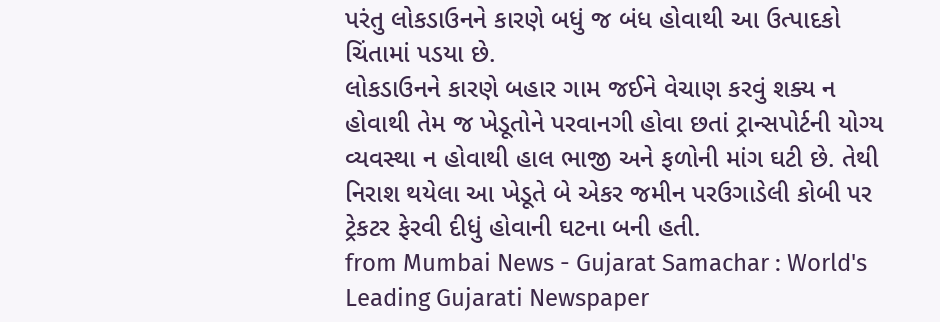પરંતુ લોકડાઉનને કારણે બધું જ બંધ હોવાથી આ ઉત્પાદકો ચિંતામાં પડયા છે.
લોકડાઉનને કારણે બહાર ગામ જઈને વેચાણ કરવું શક્ય ન હોવાથી તેમ જ ખેડૂતોને પરવાનગી હોવા છતાં ટ્રાન્સપોર્ટની યોગ્ય વ્યવસ્થા ન હોવાથી હાલ ભાજી અને ફળોની માંગ ઘટી છે. તેથી નિરાશ થયેલા આ ખેડૂતે બે એકર જમીન પરઉગાડેલી કોબી પર ટ્રેકટર ફેરવી દીધું હોવાની ઘટના બની હતી.
from Mumbai News - Gujarat Samachar : World's Leading Gujarati Newspaper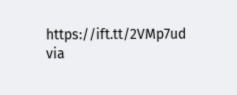https://ift.tt/2VMp7ud
via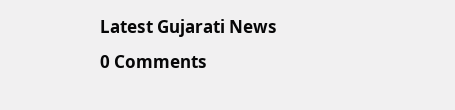Latest Gujarati News
0 Comments